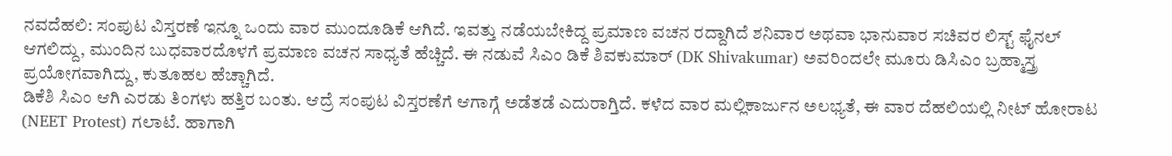ನವದೆಹಲಿ: ಸಂಪುಟ ವಿಸ್ತರಣೆ ಇನ್ನೂ ಒಂದು ವಾರ ಮುಂದೂಡಿಕೆ ಆಗಿದೆ. ಇವತ್ತು ನಡೆಯಬೇಕಿದ್ದ ಪ್ರಮಾಣ ವಚನ ರದ್ದಾಗಿದೆ ಶನಿವಾರ ಅಥವಾ ಭಾನುವಾರ ಸಚಿವರ ಲಿಸ್ಟ್ ಫೈನಲ್ ಆಗಲಿದ್ದು, ಮುಂದಿನ ಬುಧವಾರದೊಳಗೆ ಪ್ರಮಾಣ ವಚನ ಸಾಧ್ಯತೆ ಹೆಚ್ಚಿದೆ. ಈ ನಡುವೆ ಸಿಎಂ ಡಿಕೆ ಶಿವಕುಮಾರ್ (DK Shivakumar) ಅವರಿಂದಲೇ ಮೂರು ಡಿಸಿಎಂ ಬ್ರಹ್ಮಾಸ್ತ್ರ ಪ್ರಯೋಗವಾಗಿದ್ದು, ಕುತೂಹಲ ಹೆಚ್ಚಾಗಿದೆ.
ಡಿಕೆಶಿ ಸಿಎಂ ಆಗಿ ಎರಡು ತಿಂಗಳು ಹತ್ತಿರ ಬಂತು. ಆದ್ರೆ ಸಂಪುಟ ವಿಸ್ತರಣೆಗೆ ಆಗಾಗ್ಗೆ ಅಡೆತಡೆ ಎದುರಾಗ್ತಿದೆ. ಕಳೆದ ವಾರ ಮಲ್ಲಿಕಾರ್ಜುನ ಅಲಭ್ಯತೆ, ಈ ವಾರ ದೆಹಲಿಯಲ್ಲಿ ನೀಟ್ ಹೋರಾಟ (NEET Protest) ಗಲಾಟೆ. ಹಾಗಾಗಿ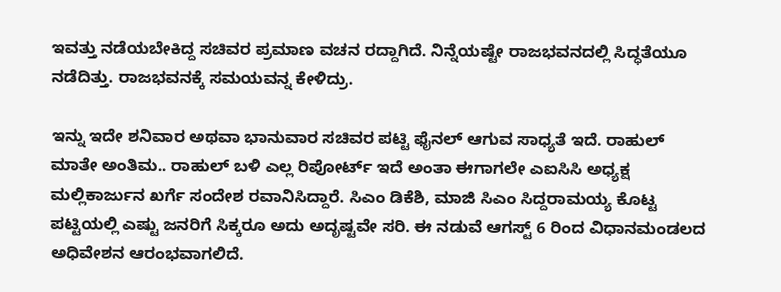ಇವತ್ತು ನಡೆಯಬೇಕಿದ್ದ ಸಚಿವರ ಪ್ರಮಾಣ ವಚನ ರದ್ದಾಗಿದೆ. ನಿನ್ನೆಯಷ್ಟೇ ರಾಜಭವನದಲ್ಲಿ ಸಿದ್ಧತೆಯೂ ನಡೆದಿತ್ತು. ರಾಜಭವನಕ್ಕೆ ಸಮಯವನ್ನ ಕೇಳಿದ್ರು.

ಇನ್ನು ಇದೇ ಶನಿವಾರ ಅಥವಾ ಭಾನುವಾರ ಸಚಿವರ ಪಟ್ಟಿ ಫೈನಲ್ ಆಗುವ ಸಾಧ್ಯತೆ ಇದೆ. ರಾಹುಲ್ ಮಾತೇ ಅಂತಿಮ.. ರಾಹುಲ್ ಬಳಿ ಎಲ್ಲ ರಿಪೋರ್ಟ್ ಇದೆ ಅಂತಾ ಈಗಾಗಲೇ ಎಐಸಿಸಿ ಅಧ್ಯಕ್ಷ ಮಲ್ಲಿಕಾರ್ಜುನ ಖರ್ಗೆ ಸಂದೇಶ ರವಾನಿಸಿದ್ದಾರೆ. ಸಿಎಂ ಡಿಕೆಶಿ, ಮಾಜಿ ಸಿಎಂ ಸಿದ್ದರಾಮಯ್ಯ ಕೊಟ್ಟ ಪಟ್ಟಿಯಲ್ಲಿ ಎಷ್ಟು ಜನರಿಗೆ ಸಿಕ್ಕರೂ ಅದು ಅದೃಷ್ಟವೇ ಸರಿ. ಈ ನಡುವೆ ಆಗಸ್ಟ್ 6 ರಿಂದ ವಿಧಾನಮಂಡಲದ ಅಧಿವೇಶನ ಆರಂಭವಾಗಲಿದೆ.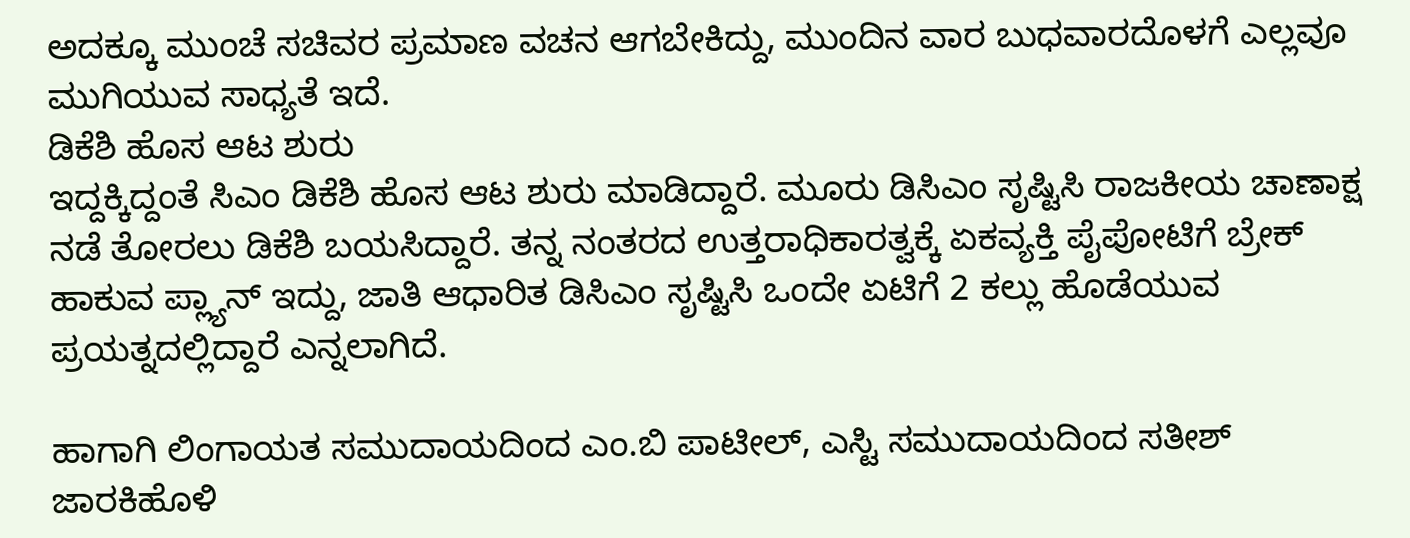ಅದಕ್ಕೂ ಮುಂಚೆ ಸಚಿವರ ಪ್ರಮಾಣ ವಚನ ಆಗಬೇಕಿದ್ದು, ಮುಂದಿನ ವಾರ ಬುಧವಾರದೊಳಗೆ ಎಲ್ಲವೂ ಮುಗಿಯುವ ಸಾಧ್ಯತೆ ಇದೆ.
ಡಿಕೆಶಿ ಹೊಸ ಆಟ ಶುರು
ಇದ್ದಕ್ಕಿದ್ದಂತೆ ಸಿಎಂ ಡಿಕೆಶಿ ಹೊಸ ಆಟ ಶುರು ಮಾಡಿದ್ದಾರೆ. ಮೂರು ಡಿಸಿಎಂ ಸೃಷ್ಟಿಸಿ ರಾಜಕೀಯ ಚಾಣಾಕ್ಷ ನಡೆ ತೋರಲು ಡಿಕೆಶಿ ಬಯಸಿದ್ದಾರೆ. ತನ್ನ ನಂತರದ ಉತ್ತರಾಧಿಕಾರತ್ವಕ್ಕೆ ಏಕವ್ಯಕ್ತಿ ಪೈಪೋಟಿಗೆ ಬ್ರೇಕ್ ಹಾಕುವ ಪ್ಲ್ಯಾನ್ ಇದ್ದು, ಜಾತಿ ಆಧಾರಿತ ಡಿಸಿಎಂ ಸೃಷ್ಟಿಸಿ ಒಂದೇ ಏಟಿಗೆ 2 ಕಲ್ಲು ಹೊಡೆಯುವ ಪ್ರಯತ್ನದಲ್ಲಿದ್ದಾರೆ ಎನ್ನಲಾಗಿದೆ.

ಹಾಗಾಗಿ ಲಿಂಗಾಯತ ಸಮುದಾಯದಿಂದ ಎಂ.ಬಿ ಪಾಟೀಲ್, ಎಸ್ಟಿ ಸಮುದಾಯದಿಂದ ಸತೀಶ್ ಜಾರಕಿಹೊಳಿ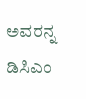ಅವರನ್ನ ಡಿಸಿಎಂ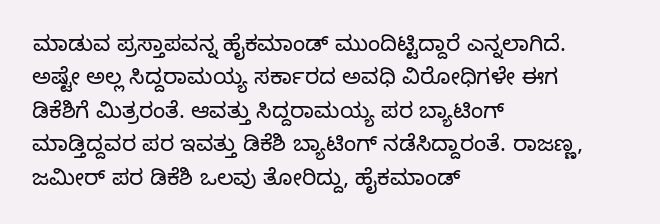ಮಾಡುವ ಪ್ರಸ್ತಾಪವನ್ನ ಹೈಕಮಾಂಡ್ ಮುಂದಿಟ್ಟಿದ್ದಾರೆ ಎನ್ನಲಾಗಿದೆ. ಅಷ್ಟೇ ಅಲ್ಲ ಸಿದ್ದರಾಮಯ್ಯ ಸರ್ಕಾರದ ಅವಧಿ ವಿರೋಧಿಗಳೇ ಈಗ ಡಿಕೆಶಿಗೆ ಮಿತ್ರರಂತೆ. ಆವತ್ತು ಸಿದ್ದರಾಮಯ್ಯ ಪರ ಬ್ಯಾಟಿಂಗ್ ಮಾಡ್ತಿದ್ದವರ ಪರ ಇವತ್ತು ಡಿಕೆಶಿ ಬ್ಯಾಟಿಂಗ್ ನಡೆಸಿದ್ದಾರಂತೆ. ರಾಜಣ್ಣ, ಜಮೀರ್ ಪರ ಡಿಕೆಶಿ ಒಲವು ತೋರಿದ್ದು, ಹೈಕಮಾಂಡ್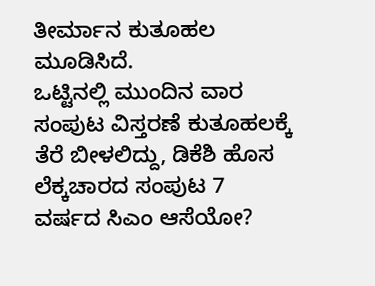ತೀರ್ಮಾನ ಕುತೂಹಲ ಮೂಡಿಸಿದೆ.
ಒಟ್ಟಿನಲ್ಲಿ ಮುಂದಿನ ವಾರ ಸಂಪುಟ ವಿಸ್ತರಣೆ ಕುತೂಹಲಕ್ಕೆ ತೆರೆ ಬೀಳಲಿದ್ದು, ಡಿಕೆಶಿ ಹೊಸ ಲೆಕ್ಕಚಾರದ ಸಂಪುಟ 7 ವರ್ಷದ ಸಿಎಂ ಆಸೆಯೋ?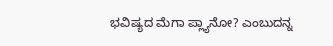ಭವಿಷ್ಯದ ಮೆಗಾ ಪ್ಲ್ಯಾನೋ? ಎಂಬುದನ್ನ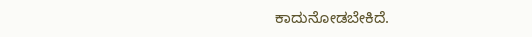ಕಾದುನೋಡಬೇಕಿದೆ.